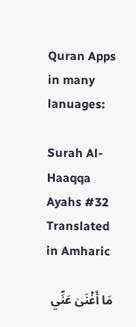Quran Apps in many lanuages:

Surah Al-Haaqqa Ayahs #32 Translated in Amharic

مَا أَغْنَىٰ عَنِّي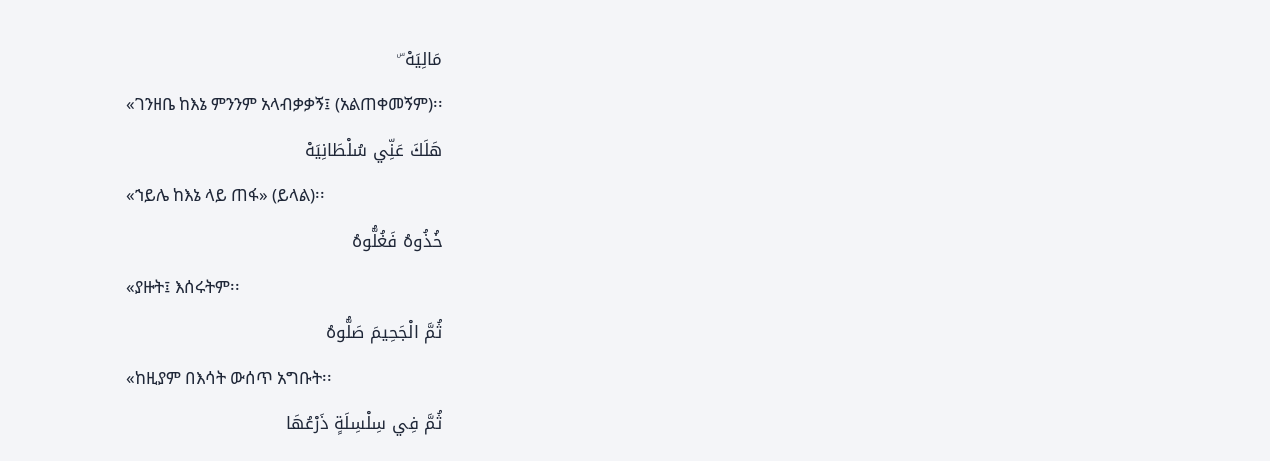مَالِيَهْ ۜ
«ገንዘቤ ከእኔ ምንንም አላብቃቃኝ፤ (አልጠቀመኝም)፡፡
هَلَكَ عَنِّي سُلْطَانِيَهْ
«ኀይሌ ከእኔ ላይ ጠፋ» (ይላል)፡፡
خُذُوهُ فَغُلُّوهُ
«ያዙት፤ እሰሩትም፡፡
ثُمَّ الْجَحِيمَ صَلُّوهُ
«ከዚያም በእሳት ውሰጥ አግቡት፡፡
ثُمَّ فِي سِلْسِلَةٍ ذَرْعُهَا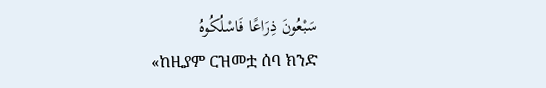سَبْعُونَ ذِرَاعًا فَاسْلُكُوهُ
«ከዚያም ርዝመቷ ሰባ ክንድ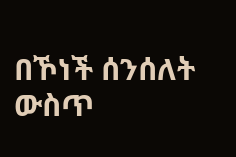በኾነች ሰንሰለት ውስጥ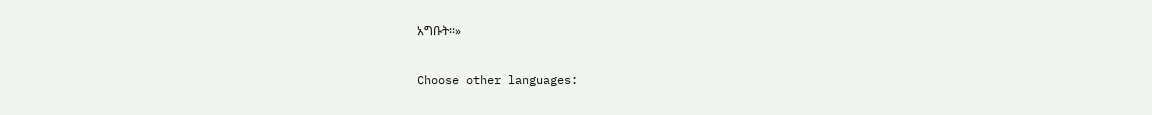አግቡት፡፡»

Choose other languages: